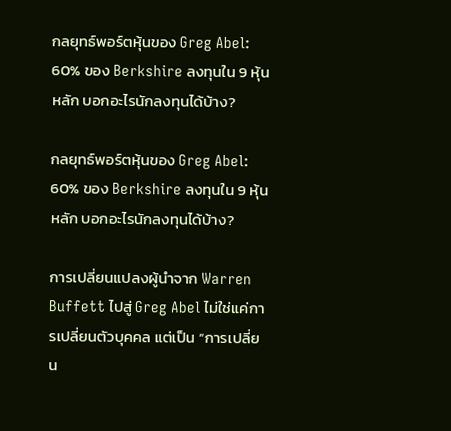กลยุทธ์พอร์ตหุ้นของ Greg Abel: 60% ของ Berkshire ลงทุนใน 9 หุ้นหลัก บอกอะไรนักลงทุนได้บ้าง?

กลยุทธ์พอร์ตหุ้นของ Greg Abel: 60% ของ Berkshire ลงทุนใน 9 หุ้นหลัก บอกอะไรนักลงทุนได้บ้าง?

การเปลี่ยนแปลงผู้นำจาก Warren Buffett ไปสู่ Greg Abel ไม่ใช่แค่การเปลี่ยนตัวบุคคล แต่เป็น “การเปลี่ยน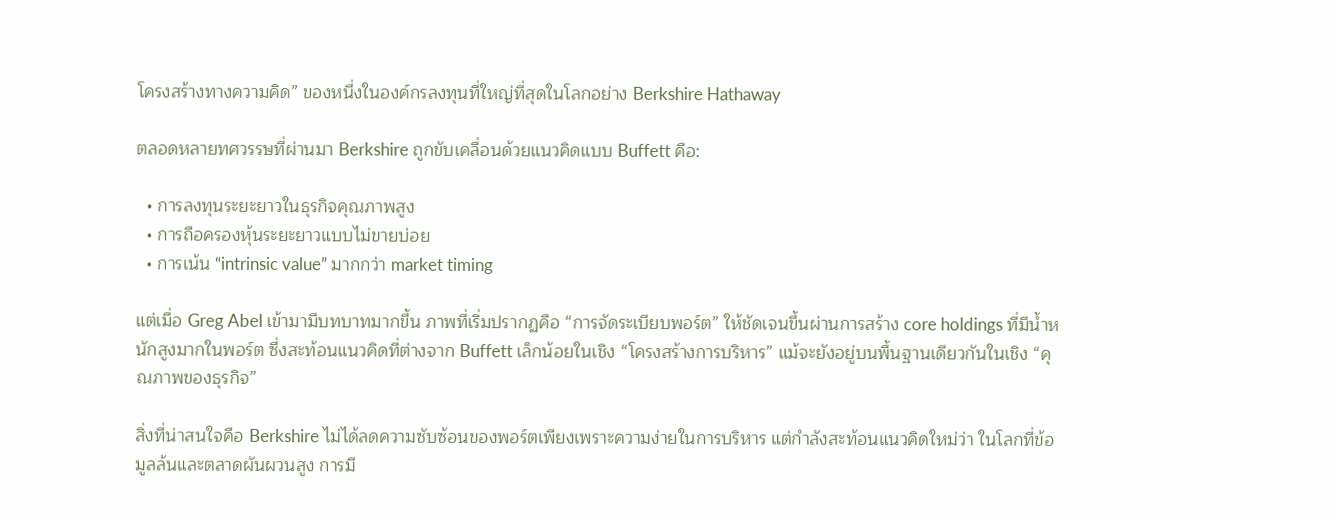โครงสร้างทางความคิด” ของหนึ่งในองค์กรลงทุนที่ใหญ่ที่สุดในโลกอย่าง Berkshire Hathaway

ตลอดหลายทศวรรษที่ผ่านมา Berkshire ถูกขับเคลื่อนด้วยแนวคิดแบบ Buffett คือ:

  • การลงทุนระยะยาวในธุรกิจคุณภาพสูง
  • การถือครองหุ้นระยะยาวแบบไม่ขายบ่อย
  • การเน้น “intrinsic value” มากกว่า market timing

แต่เมื่อ Greg Abel เข้ามามีบทบาทมากขึ้น ภาพที่เริ่มปรากฏคือ “การจัดระเบียบพอร์ต” ให้ชัดเจนขึ้นผ่านการสร้าง core holdings ที่มีน้ำหนักสูงมากในพอร์ต ซึ่งสะท้อนแนวคิดที่ต่างจาก Buffett เล็กน้อยในเชิง “โครงสร้างการบริหาร” แม้จะยังอยู่บนพื้นฐานเดียวกันในเชิง “คุณภาพของธุรกิจ”

สิ่งที่น่าสนใจคือ Berkshire ไม่ได้ลดความซับซ้อนของพอร์ตเพียงเพราะความง่ายในการบริหาร แต่กำลังสะท้อนแนวคิดใหม่ว่า ในโลกที่ข้อมูลล้นและตลาดผันผวนสูง การมี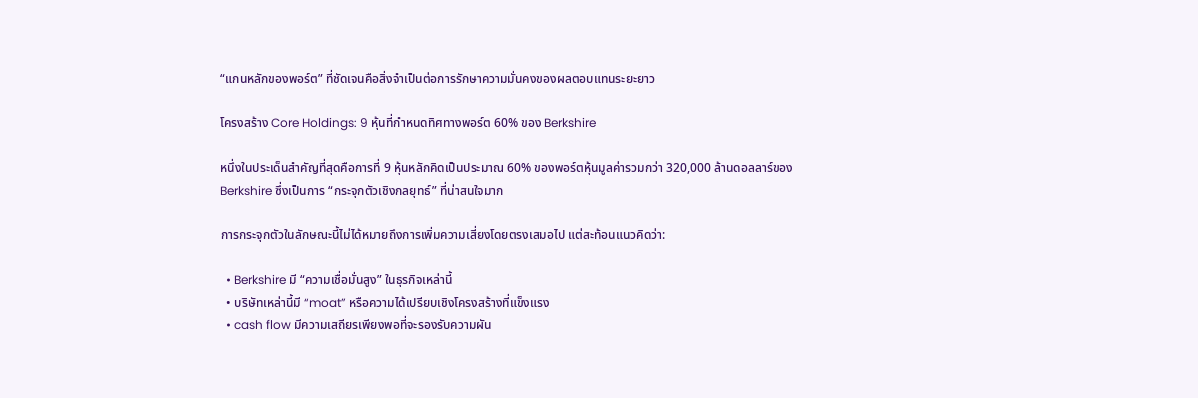“แกนหลักของพอร์ต” ที่ชัดเจนคือสิ่งจำเป็นต่อการรักษาความมั่นคงของผลตอบแทนระยะยาว

โครงสร้าง Core Holdings: 9 หุ้นที่กำหนดทิศทางพอร์ต 60% ของ Berkshire

หนึ่งในประเด็นสำคัญที่สุดคือการที่ 9 หุ้นหลักคิดเป็นประมาณ 60% ของพอร์ตหุ้นมูลค่ารวมกว่า 320,000 ล้านดอลลาร์ของ Berkshire ซึ่งเป็นการ “กระจุกตัวเชิงกลยุทธ์” ที่น่าสนใจมาก

การกระจุกตัวในลักษณะนี้ไม่ได้หมายถึงการเพิ่มความเสี่ยงโดยตรงเสมอไป แต่สะท้อนแนวคิดว่า:

  • Berkshire มี “ความเชื่อมั่นสูง” ในธุรกิจเหล่านี้
  • บริษัทเหล่านี้มี “moat” หรือความได้เปรียบเชิงโครงสร้างที่แข็งแรง
  • cash flow มีความเสถียรเพียงพอที่จะรองรับความผัน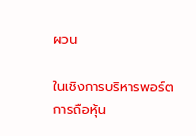ผวน

ในเชิงการบริหารพอร์ต การถือหุ้น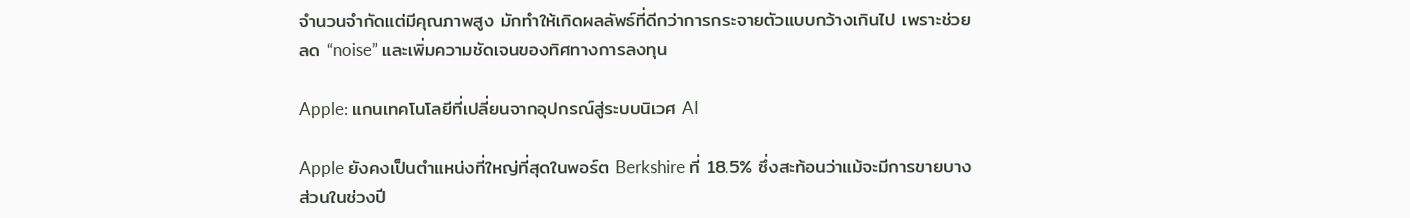จำนวนจำกัดแต่มีคุณภาพสูง มักทำให้เกิดผลลัพธ์ที่ดีกว่าการกระจายตัวแบบกว้างเกินไป เพราะช่วยลด “noise” และเพิ่มความชัดเจนของทิศทางการลงทุน

Apple: แกนเทคโนโลยีที่เปลี่ยนจากอุปกรณ์สู่ระบบนิเวศ AI

Apple ยังคงเป็นตำแหน่งที่ใหญ่ที่สุดในพอร์ต Berkshire ที่ 18.5% ซึ่งสะท้อนว่าแม้จะมีการขายบางส่วนในช่วงปี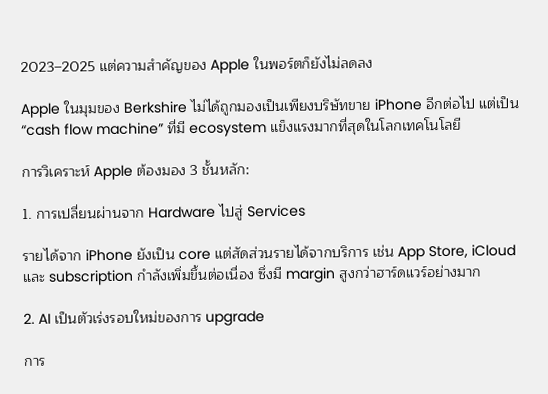2023–2025 แต่ความสำคัญของ Apple ในพอร์ตก็ยังไม่ลดลง

Apple ในมุมของ Berkshire ไม่ได้ถูกมองเป็นเพียงบริษัทขาย iPhone อีกต่อไป แต่เป็น “cash flow machine” ที่มี ecosystem แข็งแรงมากที่สุดในโลกเทคโนโลยี

การวิเคราะห์ Apple ต้องมอง 3 ชั้นหลัก:

1. การเปลี่ยนผ่านจาก Hardware ไปสู่ Services

รายได้จาก iPhone ยังเป็น core แต่สัดส่วนรายได้จากบริการ เช่น App Store, iCloud และ subscription กำลังเพิ่มขึ้นต่อเนื่อง ซึ่งมี margin สูงกว่าฮาร์ดแวร์อย่างมาก

2. AI เป็นตัวเร่งรอบใหม่ของการ upgrade

การ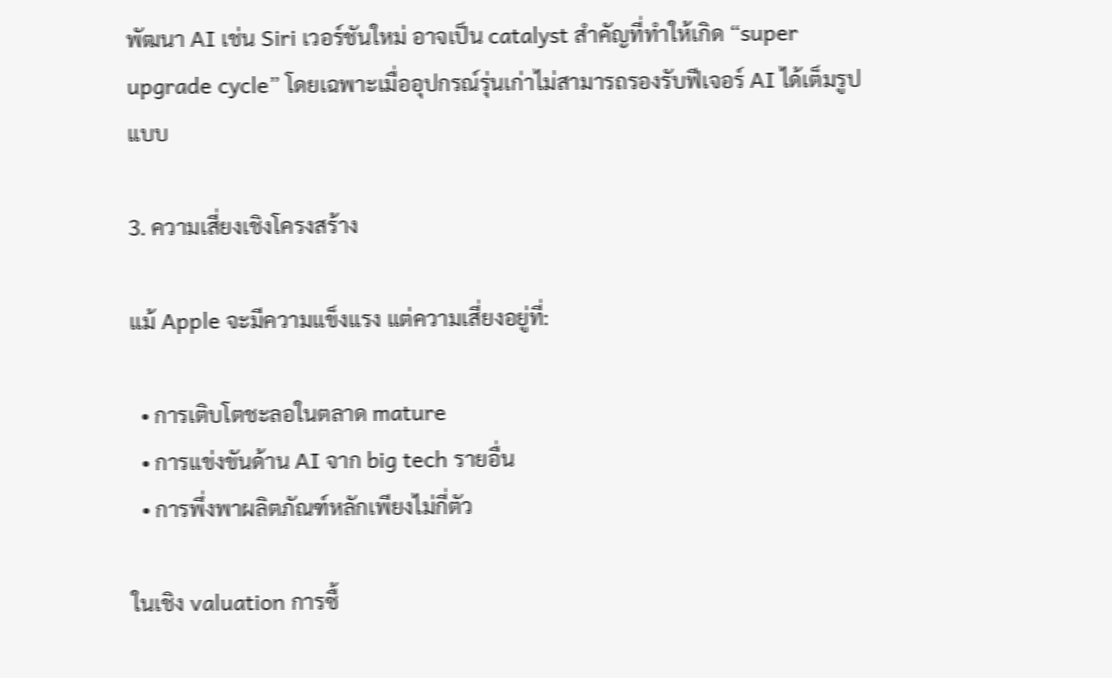พัฒนา AI เช่น Siri เวอร์ชันใหม่ อาจเป็น catalyst สำคัญที่ทำให้เกิด “super upgrade cycle” โดยเฉพาะเมื่ออุปกรณ์รุ่นเก่าไม่สามารถรองรับฟีเจอร์ AI ได้เต็มรูปแบบ

3. ความเสี่ยงเชิงโครงสร้าง

แม้ Apple จะมีความแข็งแรง แต่ความเสี่ยงอยู่ที่:

  • การเติบโตชะลอในตลาด mature
  • การแข่งขันด้าน AI จาก big tech รายอื่น
  • การพึ่งพาผลิตภัณฑ์หลักเพียงไม่กี่ตัว

ในเชิง valuation การซื้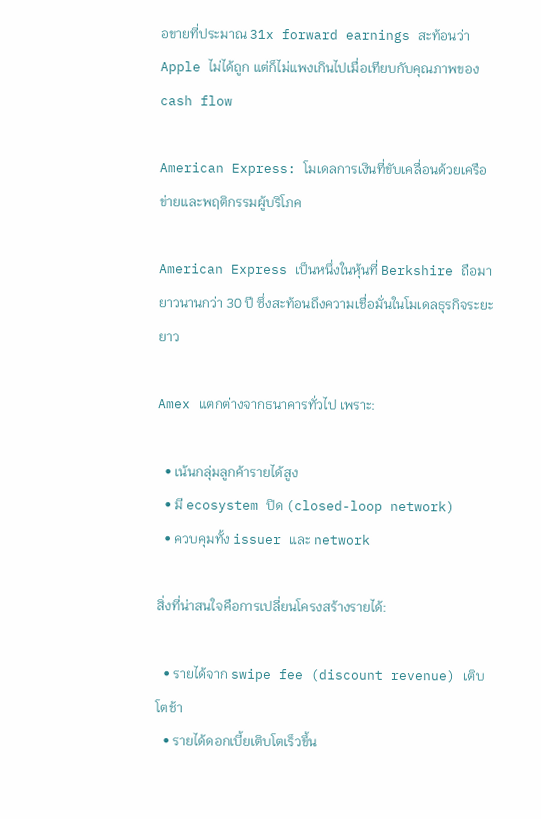อขายที่ประมาณ 31x forward earnings สะท้อนว่า Apple ไม่ได้ถูก แต่ก็ไม่แพงเกินไปเมื่อเทียบกับคุณภาพของ cash flow

American Express: โมเดลการเงินที่ขับเคลื่อนด้วยเครือข่ายและพฤติกรรมผู้บริโภค

American Express เป็นหนึ่งในหุ้นที่ Berkshire ถือมายาวนานกว่า 30 ปี ซึ่งสะท้อนถึงความเชื่อมั่นในโมเดลธุรกิจระยะยาว

Amex แตกต่างจากธนาคารทั่วไป เพราะ:

  • เน้นกลุ่มลูกค้ารายได้สูง
  • มี ecosystem ปิด (closed-loop network)
  • ควบคุมทั้ง issuer และ network

สิ่งที่น่าสนใจคือการเปลี่ยนโครงสร้างรายได้:

  • รายได้จาก swipe fee (discount revenue) เติบโตช้า
  • รายได้ดอกเบี้ยเติบโตเร็วขึ้น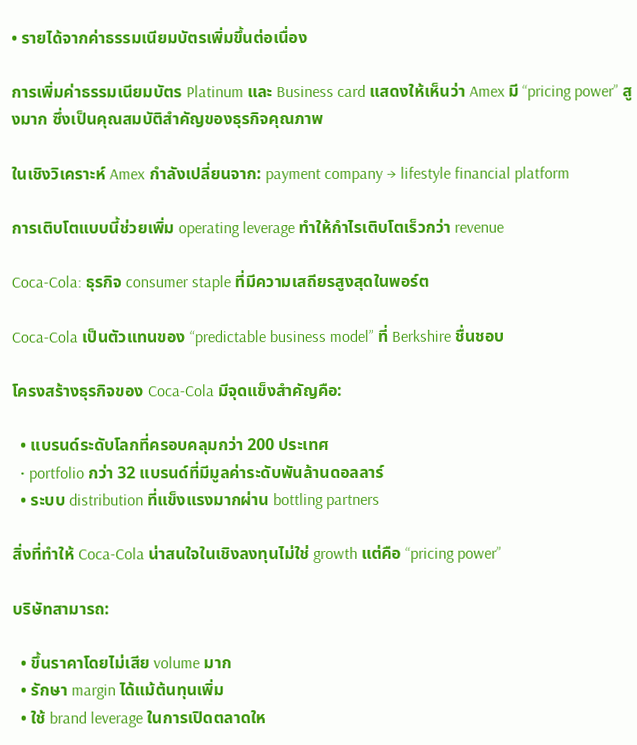• รายได้จากค่าธรรมเนียมบัตรเพิ่มขึ้นต่อเนื่อง

การเพิ่มค่าธรรมเนียมบัตร Platinum และ Business card แสดงให้เห็นว่า Amex มี “pricing power” สูงมาก ซึ่งเป็นคุณสมบัติสำคัญของธุรกิจคุณภาพ

ในเชิงวิเคราะห์ Amex กำลังเปลี่ยนจาก: payment company → lifestyle financial platform

การเติบโตแบบนี้ช่วยเพิ่ม operating leverage ทำให้กำไรเติบโตเร็วกว่า revenue

Coca-Cola: ธุรกิจ consumer staple ที่มีความเสถียรสูงสุดในพอร์ต

Coca-Cola เป็นตัวแทนของ “predictable business model” ที่ Berkshire ชื่นชอบ

โครงสร้างธุรกิจของ Coca-Cola มีจุดแข็งสำคัญคือ:

  • แบรนด์ระดับโลกที่ครอบคลุมกว่า 200 ประเทศ
  • portfolio กว่า 32 แบรนด์ที่มีมูลค่าระดับพันล้านดอลลาร์
  • ระบบ distribution ที่แข็งแรงมากผ่าน bottling partners

สิ่งที่ทำให้ Coca-Cola น่าสนใจในเชิงลงทุนไม่ใช่ growth แต่คือ “pricing power”

บริษัทสามารถ:

  • ขึ้นราคาโดยไม่เสีย volume มาก
  • รักษา margin ได้แม้ต้นทุนเพิ่ม
  • ใช้ brand leverage ในการเปิดตลาดให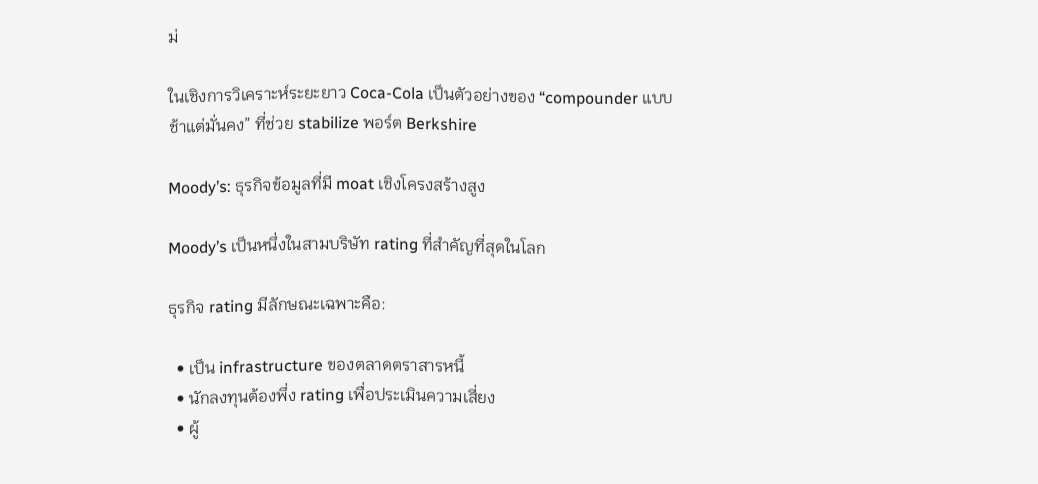ม่

ในเชิงการวิเคราะห์ระยะยาว Coca-Cola เป็นตัวอย่างของ “compounder แบบช้าแต่มั่นคง” ที่ช่วย stabilize พอร์ต Berkshire

Moody’s: ธุรกิจข้อมูลที่มี moat เชิงโครงสร้างสูง

Moody’s เป็นหนึ่งในสามบริษัท rating ที่สำคัญที่สุดในโลก

ธุรกิจ rating มีลักษณะเฉพาะคือ:

  • เป็น infrastructure ของตลาดตราสารหนี้
  • นักลงทุนต้องพึ่ง rating เพื่อประเมินความเสี่ยง
  • ผู้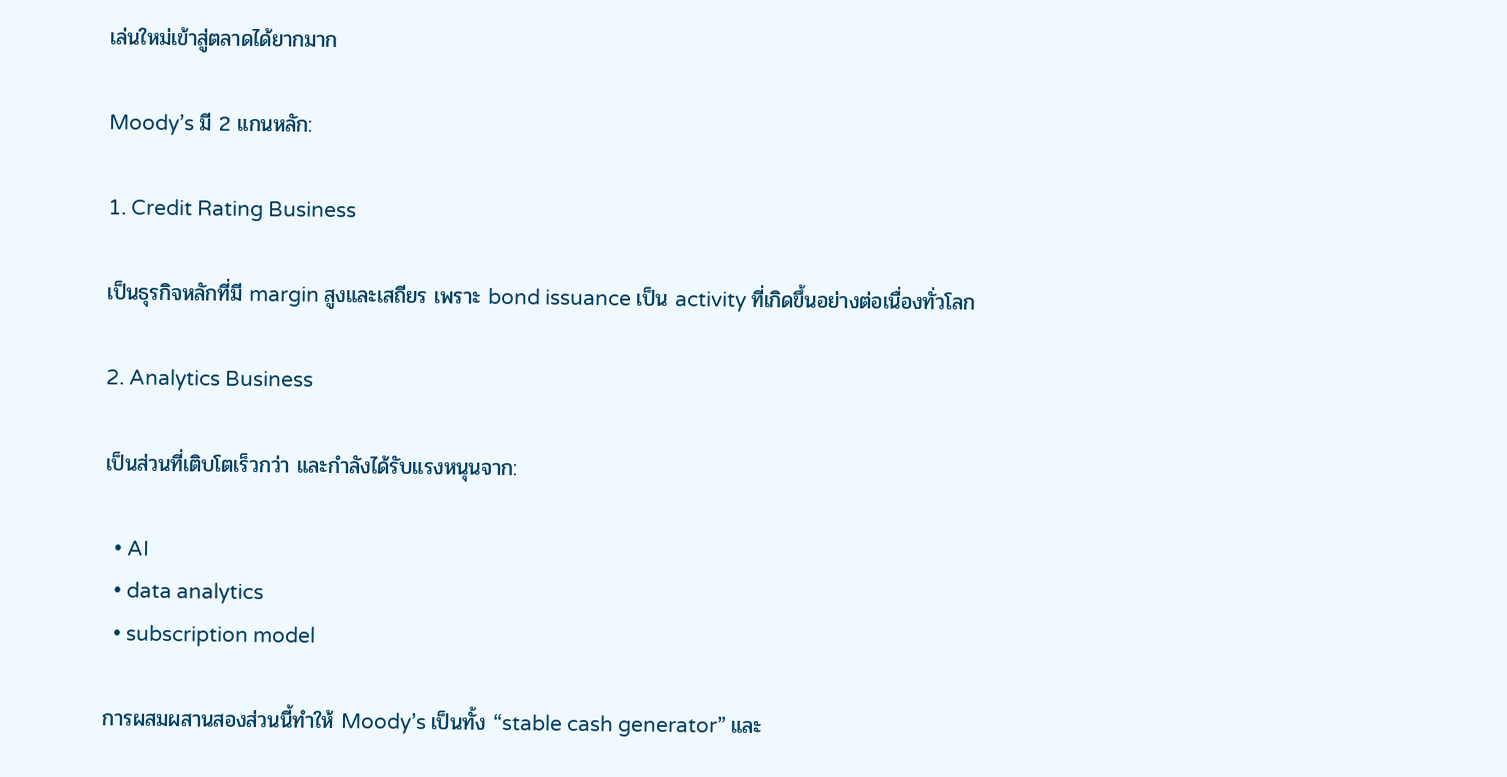เล่นใหม่เข้าสู่ตลาดได้ยากมาก

Moody’s มี 2 แกนหลัก:

1. Credit Rating Business

เป็นธุรกิจหลักที่มี margin สูงและเสถียร เพราะ bond issuance เป็น activity ที่เกิดขึ้นอย่างต่อเนื่องทั่วโลก

2. Analytics Business

เป็นส่วนที่เติบโตเร็วกว่า และกำลังได้รับแรงหนุนจาก:

  • AI
  • data analytics
  • subscription model

การผสมผสานสองส่วนนี้ทำให้ Moody’s เป็นทั้ง “stable cash generator” และ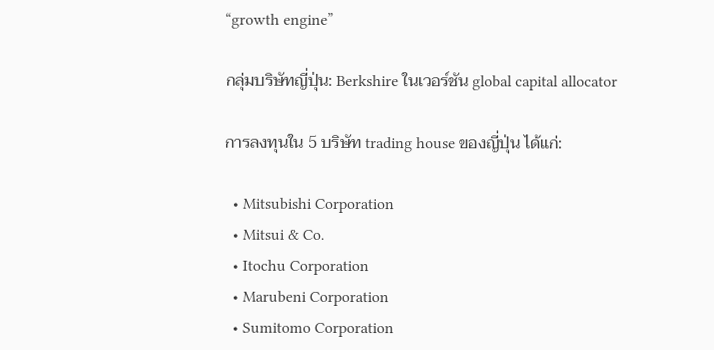“growth engine”

กลุ่มบริษัทญี่ปุ่น: Berkshire ในเวอร์ชัน global capital allocator

การลงทุนใน 5 บริษัท trading house ของญี่ปุ่น ได้แก่:

  • Mitsubishi Corporation
  • Mitsui & Co.
  • Itochu Corporation
  • Marubeni Corporation
  • Sumitomo Corporation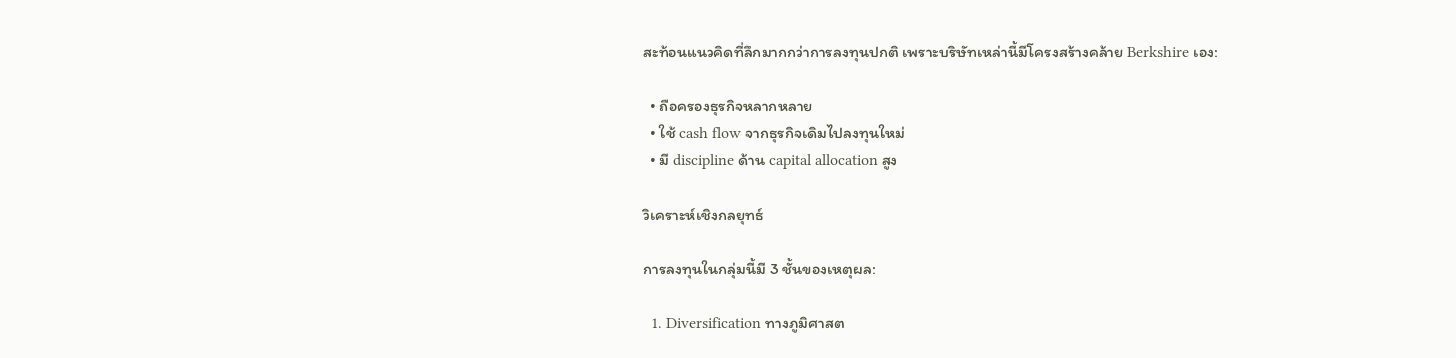สะท้อนแนวคิดที่ลึกมากกว่าการลงทุนปกติ เพราะบริษัทเหล่านี้มีโครงสร้างคล้าย Berkshire เอง:

  • ถือครองธุรกิจหลากหลาย
  • ใช้ cash flow จากธุรกิจเดิมไปลงทุนใหม่
  • มี discipline ด้าน capital allocation สูง

วิเคราะห์เชิงกลยุทธ์

การลงทุนในกลุ่มนี้มี 3 ชั้นของเหตุผล:

  1. Diversification ทางภูมิศาสต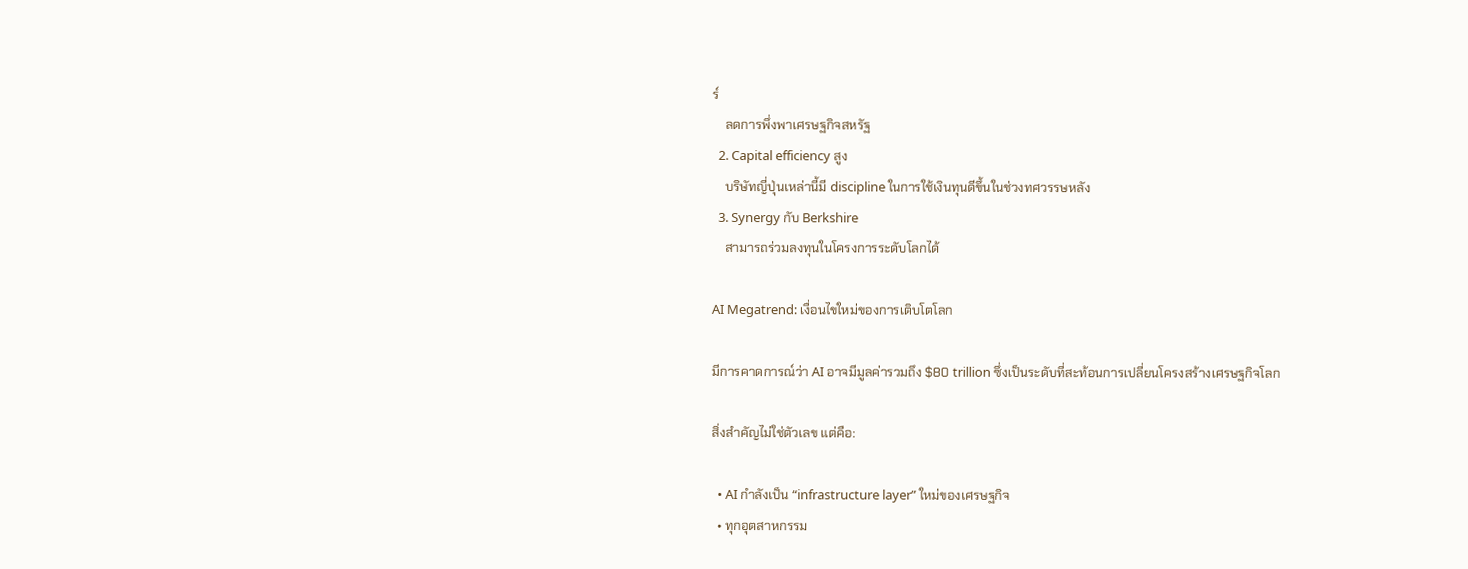ร์
    ลดการพึ่งพาเศรษฐกิจสหรัฐ
  2. Capital efficiency สูง
    บริษัทญี่ปุ่นเหล่านี้มี discipline ในการใช้เงินทุนดีขึ้นในช่วงทศวรรษหลัง
  3. Synergy กับ Berkshire
    สามารถร่วมลงทุนในโครงการระดับโลกได้

AI Megatrend: เงื่อนไขใหม่ของการเติบโตโลก

มีการคาดการณ์ว่า AI อาจมีมูลค่ารวมถึง $80 trillion ซึ่งเป็นระดับที่สะท้อนการเปลี่ยนโครงสร้างเศรษฐกิจโลก

สิ่งสำคัญไม่ใช่ตัวเลข แต่คือ:

  • AI กำลังเป็น “infrastructure layer” ใหม่ของเศรษฐกิจ
  • ทุกอุตสาหกรรม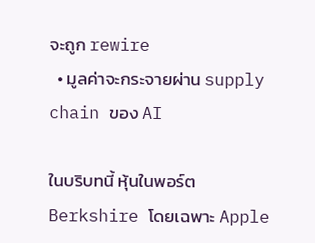จะถูก rewire
  • มูลค่าจะกระจายผ่าน supply chain ของ AI

ในบริบทนี้ หุ้นในพอร์ต Berkshire โดยเฉพาะ Apple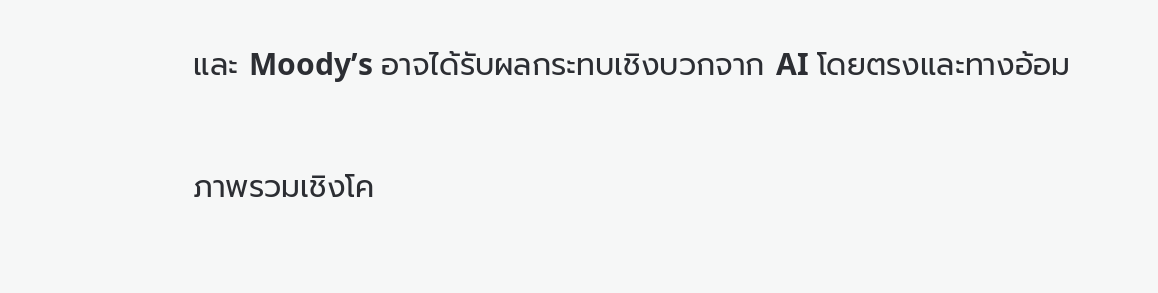และ Moody’s อาจได้รับผลกระทบเชิงบวกจาก AI โดยตรงและทางอ้อม

ภาพรวมเชิงโค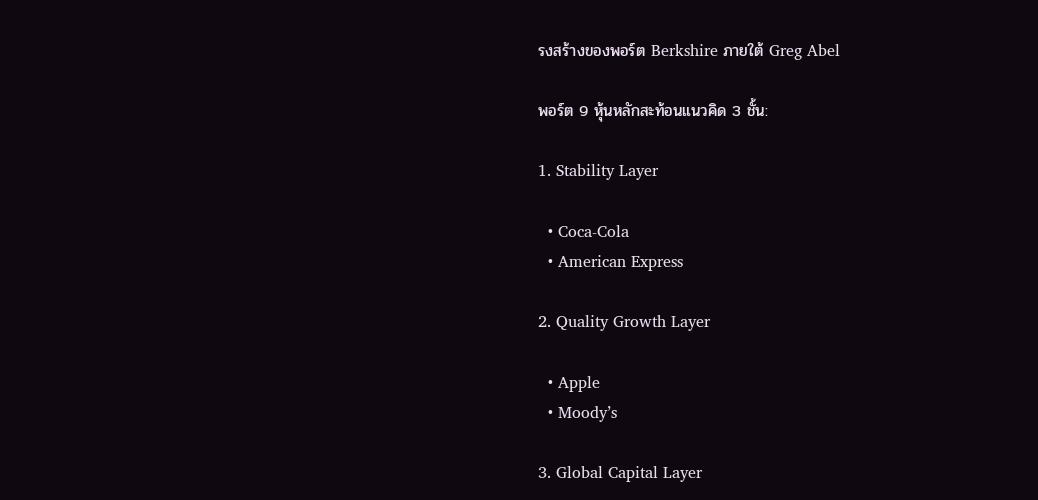รงสร้างของพอร์ต Berkshire ภายใต้ Greg Abel

พอร์ต 9 หุ้นหลักสะท้อนแนวคิด 3 ชั้น:

1. Stability Layer

  • Coca-Cola
  • American Express

2. Quality Growth Layer

  • Apple
  • Moody’s

3. Global Capital Layer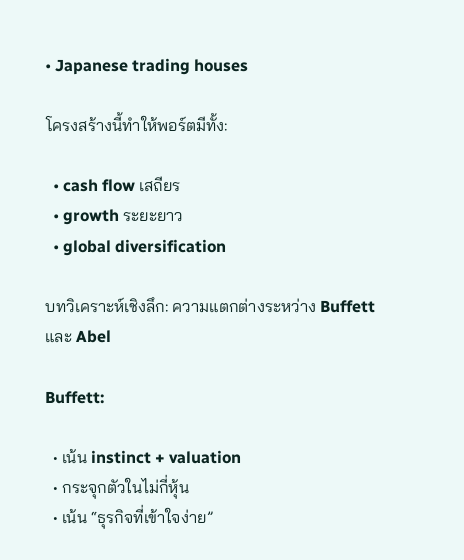• Japanese trading houses

โครงสร้างนี้ทำให้พอร์ตมีทั้ง:

  • cash flow เสถียร
  • growth ระยะยาว
  • global diversification

บทวิเคราะห์เชิงลึก: ความแตกต่างระหว่าง Buffett และ Abel

Buffett:

  • เน้น instinct + valuation
  • กระจุกตัวในไม่กี่หุ้น
  • เน้น “ธุรกิจที่เข้าใจง่าย”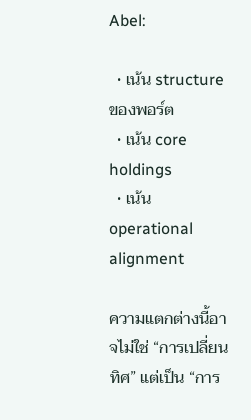Abel:

  • เน้น structure ของพอร์ต
  • เน้น core holdings
  • เน้น operational alignment

ความแตกต่างนี้อาจไม่ใช่ “การเปลี่ยนทิศ” แต่เป็น “การ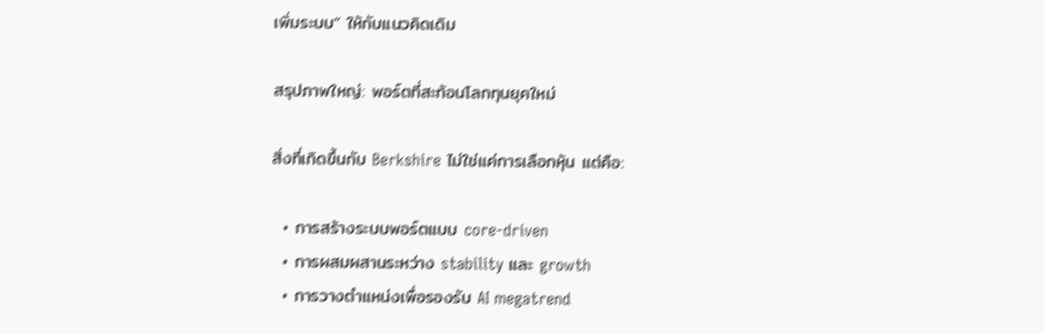เพิ่มระบบ” ให้กับแนวคิดเดิม

สรุปภาพใหญ่: พอร์ตที่สะท้อนโลกทุนยุคใหม่

สิ่งที่เกิดขึ้นกับ Berkshire ไม่ใช่แค่การเลือกหุ้น แต่คือ:

  • การสร้างระบบพอร์ตแบบ core-driven
  • การผสมผสานระหว่าง stability และ growth
  • การวางตำแหน่งเพื่อรองรับ AI megatrend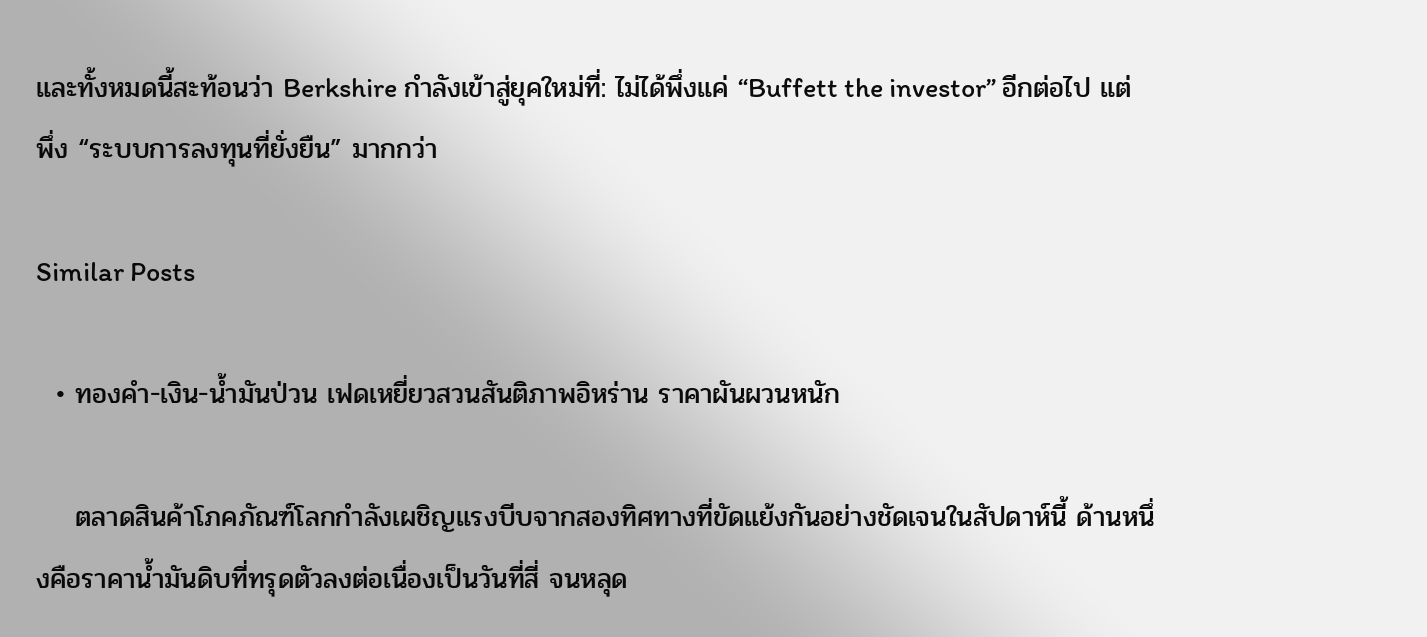และทั้งหมดนี้สะท้อนว่า Berkshire กำลังเข้าสู่ยุคใหม่ที่: ไม่ได้พึ่งแค่ “Buffett the investor” อีกต่อไป แต่พึ่ง “ระบบการลงทุนที่ยั่งยืน” มากกว่า

Similar Posts

  • ทองคำ-เงิน-น้ำมันป่วน เฟดเหยี่ยวสวนสันติภาพอิหร่าน ราคาผันผวนหนัก

    ตลาดสินค้าโภคภัณฑ์โลกกำลังเผชิญแรงบีบจากสองทิศทางที่ขัดแย้งกันอย่างชัดเจนในสัปดาห์นี้ ด้านหนึ่งคือราคาน้ำมันดิบที่ทรุดตัวลงต่อเนื่องเป็นวันที่สี่ จนหลุด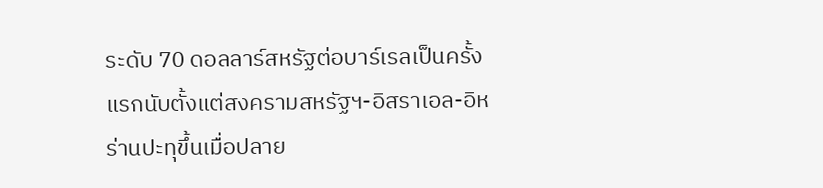ระดับ 70 ดอลลาร์สหรัฐต่อบาร์เรลเป็นครั้งแรกนับตั้งแต่สงครามสหรัฐฯ-อิสราเอล-อิหร่านปะทุขึ้นเมื่อปลาย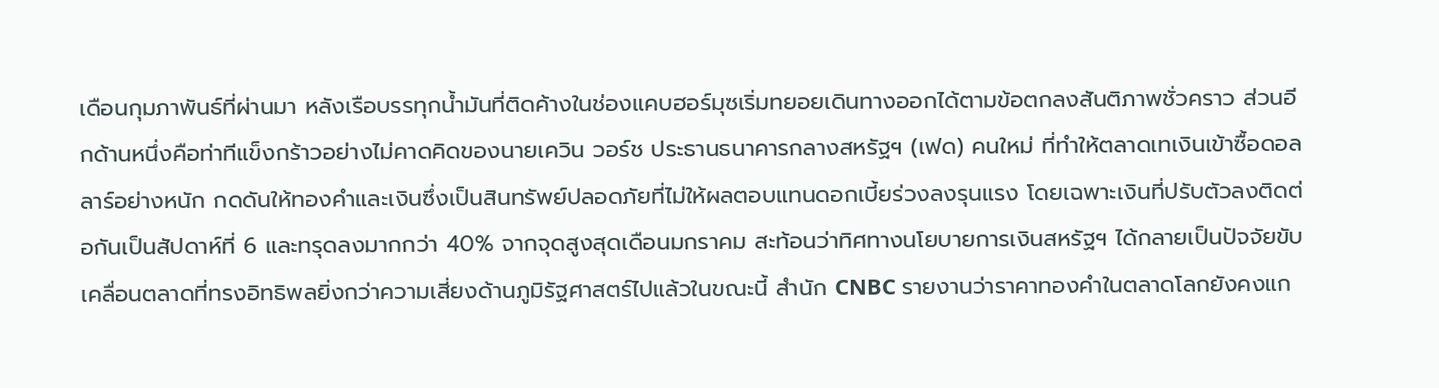เดือนกุมภาพันธ์ที่ผ่านมา หลังเรือบรรทุกน้ำมันที่ติดค้างในช่องแคบฮอร์มุซเริ่มทยอยเดินทางออกได้ตามข้อตกลงสันติภาพชั่วคราว ส่วนอีกด้านหนึ่งคือท่าทีแข็งกร้าวอย่างไม่คาดคิดของนายเควิน วอร์ช ประธานธนาคารกลางสหรัฐฯ (เฟด) คนใหม่ ที่ทำให้ตลาดเทเงินเข้าซื้อดอลลาร์อย่างหนัก กดดันให้ทองคำและเงินซึ่งเป็นสินทรัพย์ปลอดภัยที่ไม่ให้ผลตอบแทนดอกเบี้ยร่วงลงรุนแรง โดยเฉพาะเงินที่ปรับตัวลงติดต่อกันเป็นสัปดาห์ที่ 6 และทรุดลงมากกว่า 40% จากจุดสูงสุดเดือนมกราคม สะท้อนว่าทิศทางนโยบายการเงินสหรัฐฯ ได้กลายเป็นปัจจัยขับเคลื่อนตลาดที่ทรงอิทธิพลยิ่งกว่าความเสี่ยงด้านภูมิรัฐศาสตร์ไปแล้วในขณะนี้ สำนัก CNBC รายงานว่าราคาทองคำในตลาดโลกยังคงแก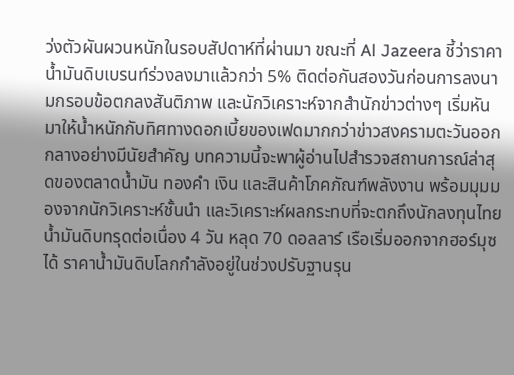ว่งตัวผันผวนหนักในรอบสัปดาห์ที่ผ่านมา ขณะที่ Al Jazeera ชี้ว่าราคาน้ำมันดิบเบรนท์ร่วงลงมาแล้วกว่า 5% ติดต่อกันสองวันก่อนการลงนามกรอบข้อตกลงสันติภาพ และนักวิเคราะห์จากสำนักข่าวต่างๆ เริ่มหันมาให้น้ำหนักกับทิศทางดอกเบี้ยของเฟดมากกว่าข่าวสงครามตะวันออกกลางอย่างมีนัยสำคัญ บทความนี้จะพาผู้อ่านไปสำรวจสถานการณ์ล่าสุดของตลาดน้ำมัน ทองคำ เงิน และสินค้าโภคภัณฑ์พลังงาน พร้อมมุมมองจากนักวิเคราะห์ชั้นนำ และวิเคราะห์ผลกระทบที่จะตกถึงนักลงทุนไทย น้ำมันดิบทรุดต่อเนื่อง 4 วัน หลุด 70 ดอลลาร์ เรือเริ่มออกจากฮอร์มุซได้ ราคาน้ำมันดิบโลกกำลังอยู่ในช่วงปรับฐานรุน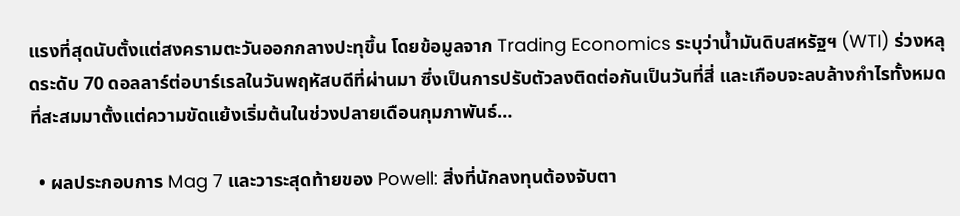แรงที่สุดนับตั้งแต่สงครามตะวันออกกลางปะทุขึ้น โดยข้อมูลจาก Trading Economics ระบุว่าน้ำมันดิบสหรัฐฯ (WTI) ร่วงหลุดระดับ 70 ดอลลาร์ต่อบาร์เรลในวันพฤหัสบดีที่ผ่านมา ซึ่งเป็นการปรับตัวลงติดต่อกันเป็นวันที่สี่ และเกือบจะลบล้างกำไรทั้งหมดที่สะสมมาตั้งแต่ความขัดแย้งเริ่มต้นในช่วงปลายเดือนกุมภาพันธ์…

  • ผลประกอบการ Mag 7 และวาระสุดท้ายของ Powell: สิ่งที่นักลงทุนต้องจับตา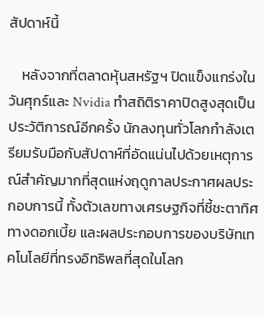สัปดาห์นี้

    หลังจากที่ตลาดหุ้นสหรัฐฯ ปิดแข็งแกร่งในวันศุกร์และ Nvidia ทำสถิติราคาปิดสูงสุดเป็นประวัติการณ์อีกครั้ง นักลงทุนทั่วโลกกำลังเตรียมรับมือกับสัปดาห์ที่อัดแน่นไปด้วยเหตุการณ์สำคัญมากที่สุดแห่งฤดูกาลประกาศผลประกอบการนี้ ทั้งตัวเลขทางเศรษฐกิจที่ชี้ชะตาทิศทางดอกเบี้ย และผลประกอบการของบริษัทเทคโนโลยีที่ทรงอิทธิพลที่สุดในโลก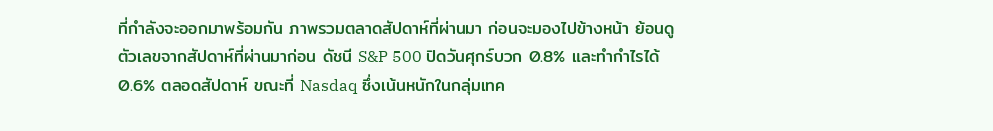ที่กำลังจะออกมาพร้อมกัน ภาพรวมตลาดสัปดาห์ที่ผ่านมา ก่อนจะมองไปข้างหน้า ย้อนดูตัวเลขจากสัปดาห์ที่ผ่านมาก่อน ดัชนี S&P 500 ปิดวันศุกร์บวก 0.8% และทำกำไรได้ 0.6% ตลอดสัปดาห์ ขณะที่ Nasdaq ซึ่งเน้นหนักในกลุ่มเทค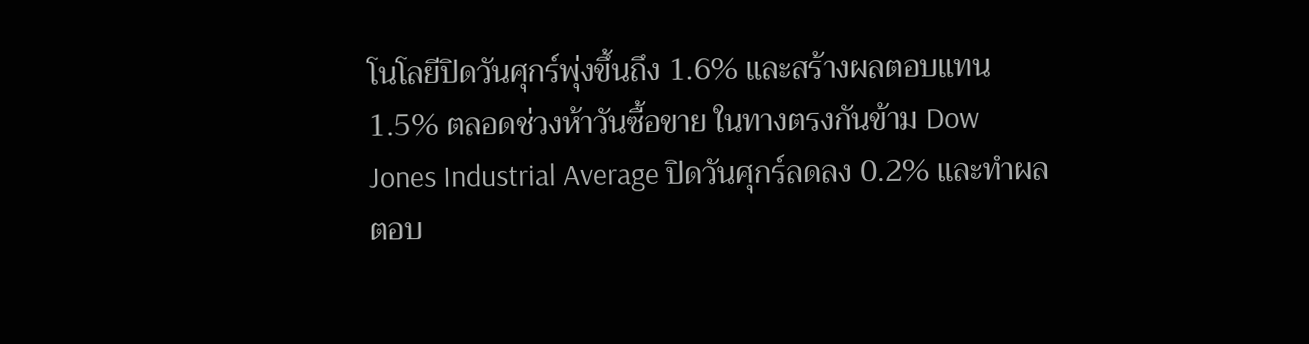โนโลยีปิดวันศุกร์พุ่งขึ้นถึง 1.6% และสร้างผลตอบแทน 1.5% ตลอดช่วงห้าวันซื้อขาย ในทางตรงกันข้าม Dow Jones Industrial Average ปิดวันศุกร์ลดลง 0.2% และทำผลตอบ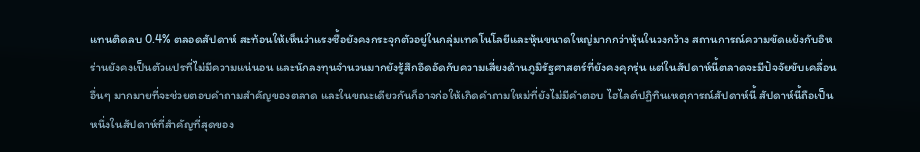แทนติดลบ 0.4% ตลอดสัปดาห์ สะท้อนให้เห็นว่าแรงซื้อยังคงกระจุกตัวอยู่ในกลุ่มเทคโนโลยีและหุ้นขนาดใหญ่มากกว่าหุ้นในวงกว้าง สถานการณ์ความขัดแย้งกับอิหร่านยังคงเป็นตัวแปรที่ไม่มีความแน่นอน และนักลงทุนจำนวนมากยังรู้สึกอึดอัดกับความเสี่ยงด้านภูมิรัฐศาสตร์ที่ยังคงคุกรุ่น แต่ในสัปดาห์นี้ตลาดจะมีปัจจัยขับเคลื่อนอื่นๆ มากมายที่จะช่วยตอบคำถามสำคัญของตลาด และในขณะเดียวกันก็อาจก่อให้เกิดคำถามใหม่ที่ยังไม่มีคำตอบ ไฮไลต์ปฏิทินเหตุการณ์สัปดาห์นี้ สัปดาห์นี้ถือเป็นหนึ่งในสัปดาห์ที่สำคัญที่สุดของ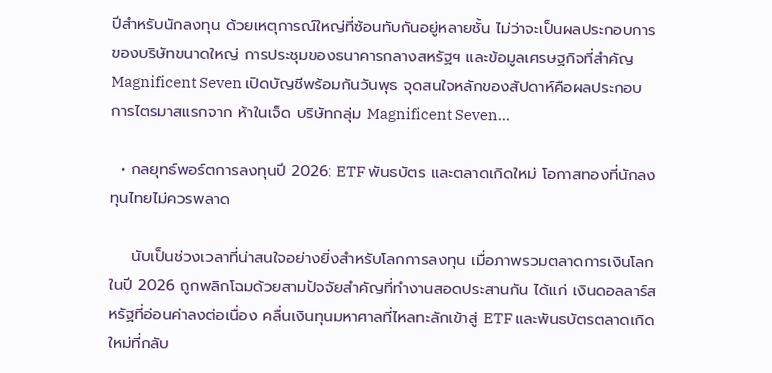ปีสำหรับนักลงทุน ด้วยเหตุการณ์ใหญ่ที่ซ้อนทับกันอยู่หลายชั้น ไม่ว่าจะเป็นผลประกอบการของบริษัทขนาดใหญ่ การประชุมของธนาคารกลางสหรัฐฯ และข้อมูลเศรษฐกิจที่สำคัญ Magnificent Seven เปิดบัญชีพร้อมกันวันพุธ จุดสนใจหลักของสัปดาห์คือผลประกอบการไตรมาสแรกจาก ห้าในเจ็ด บริษัทกลุ่ม Magnificent Seven…

  • กลยุทธ์พอร์ตการลงทุนปี 2026: ETF พันธบัตร และตลาดเกิดใหม่ โอกาสทองที่นักลงทุนไทยไม่ควรพลาด

    นับเป็นช่วงเวลาที่น่าสนใจอย่างยิ่งสำหรับโลกการลงทุน เมื่อภาพรวมตลาดการเงินโลกในปี 2026 ถูกพลิกโฉมด้วยสามปัจจัยสำคัญที่ทำงานสอดประสานกัน ได้แก่ เงินดอลลาร์สหรัฐที่อ่อนค่าลงต่อเนื่อง คลื่นเงินทุนมหาศาลที่ไหลทะลักเข้าสู่ ETF และพันธบัตรตลาดเกิดใหม่ที่กลับ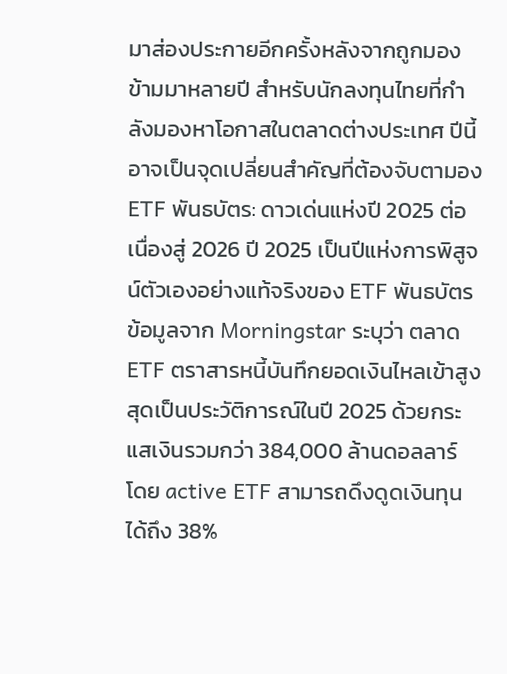มาส่องประกายอีกครั้งหลังจากถูกมองข้ามมาหลายปี สำหรับนักลงทุนไทยที่กำลังมองหาโอกาสในตลาดต่างประเทศ ปีนี้อาจเป็นจุดเปลี่ยนสำคัญที่ต้องจับตามอง ETF พันธบัตร: ดาวเด่นแห่งปี 2025 ต่อเนื่องสู่ 2026 ปี 2025 เป็นปีแห่งการพิสูจน์ตัวเองอย่างแท้จริงของ ETF พันธบัตร ข้อมูลจาก Morningstar ระบุว่า ตลาด ETF ตราสารหนี้บันทึกยอดเงินไหลเข้าสูงสุดเป็นประวัติการณ์ในปี 2025 ด้วยกระแสเงินรวมกว่า 384,000 ล้านดอลลาร์ โดย active ETF สามารถดึงดูดเงินทุนได้ถึง 38%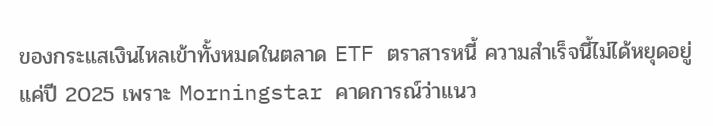ของกระแสเงินไหลเข้าทั้งหมดในตลาด ETF ตราสารหนี้ ความสำเร็จนี้ไม่ได้หยุดอยู่แค่ปี 2025 เพราะ Morningstar คาดการณ์ว่าแนว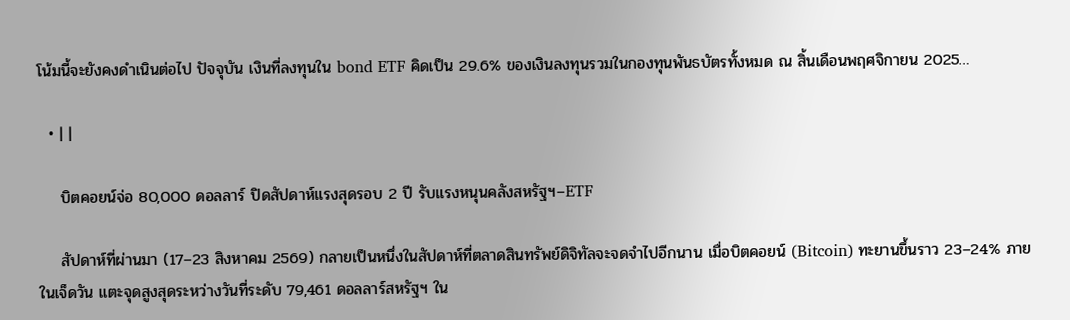โน้มนี้จะยังคงดำเนินต่อไป ปัจจุบัน เงินที่ลงทุนใน bond ETF คิดเป็น 29.6% ของเงินลงทุนรวมในกองทุนพันธบัตรทั้งหมด ณ สิ้นเดือนพฤศจิกายน 2025…

  • | |

    บิตคอยน์จ่อ 80,000 ดอลลาร์ ปิดสัปดาห์แรงสุดรอบ 2 ปี รับแรงหนุนคลังสหรัฐฯ–ETF

    สัปดาห์ที่ผ่านมา (17–23 สิงหาคม 2569) กลายเป็นหนึ่งในสัปดาห์ที่ตลาดสินทรัพย์ดิจิทัลจะจดจำไปอีกนาน เมื่อบิตคอยน์ (Bitcoin) ทะยานขึ้นราว 23–24% ภายในเจ็ดวัน แตะจุดสูงสุดระหว่างวันที่ระดับ 79,461 ดอลลาร์สหรัฐฯ ใน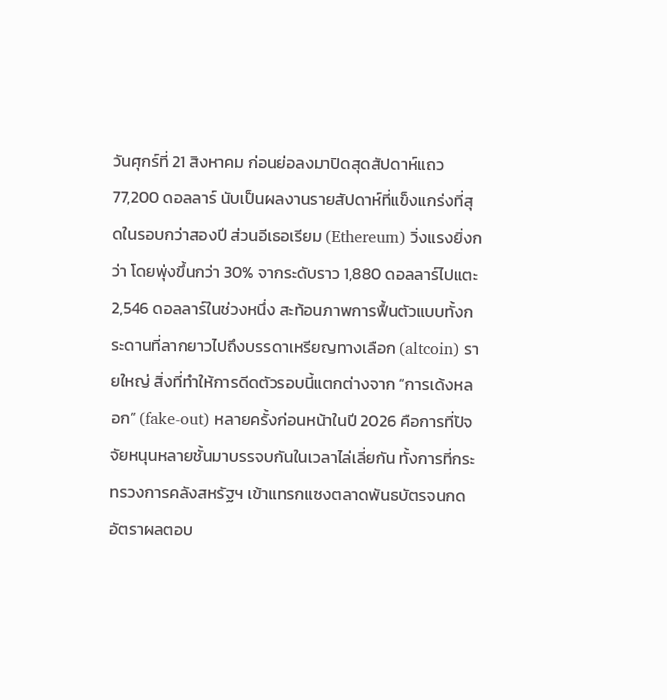วันศุกร์ที่ 21 สิงหาคม ก่อนย่อลงมาปิดสุดสัปดาห์แถว 77,200 ดอลลาร์ นับเป็นผลงานรายสัปดาห์ที่แข็งแกร่งที่สุดในรอบกว่าสองปี ส่วนอีเธอเรียม (Ethereum) วิ่งแรงยิ่งกว่า โดยพุ่งขึ้นกว่า 30% จากระดับราว 1,880 ดอลลาร์ไปแตะ 2,546 ดอลลาร์ในช่วงหนึ่ง สะท้อนภาพการฟื้นตัวแบบทั้งกระดานที่ลากยาวไปถึงบรรดาเหรียญทางเลือก (altcoin) รายใหญ่ สิ่งที่ทำให้การดีดตัวรอบนี้แตกต่างจาก “การเด้งหลอก” (fake-out) หลายครั้งก่อนหน้าในปี 2026 คือการที่ปัจจัยหนุนหลายชั้นมาบรรจบกันในเวลาไล่เลี่ยกัน ทั้งการที่กระทรวงการคลังสหรัฐฯ เข้าแทรกแซงตลาดพันธบัตรจนกดอัตราผลตอบ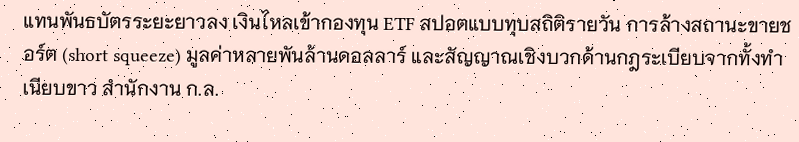แทนพันธบัตรระยะยาวลง เงินไหลเข้ากองทุน ETF สปอตแบบทุบสถิติรายวัน การล้างสถานะขายชอร์ต (short squeeze) มูลค่าหลายพันล้านดอลลาร์ และสัญญาณเชิงบวกด้านกฎระเบียบจากทั้งทำเนียบขาว สำนักงาน ก.ล.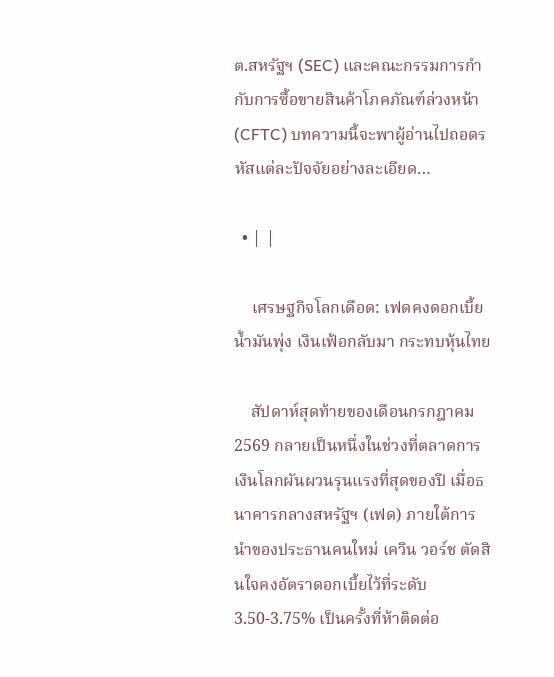ต.สหรัฐฯ (SEC) และคณะกรรมการกำกับการซื้อขายสินค้าโภคภัณฑ์ล่วงหน้า (CFTC) บทความนี้จะพาผู้อ่านไปถอดรหัสแต่ละปัจจัยอย่างละเอียด…

  • | |

    เศรษฐกิจโลกเดือด: เฟดคงดอกเบี้ย น้ำมันพุ่ง เงินเฟ้อกลับมา กระทบหุ้นไทย

    สัปดาห์สุดท้ายของเดือนกรกฎาคม 2569 กลายเป็นหนึ่งในช่วงที่ตลาดการเงินโลกผันผวนรุนแรงที่สุดของปี เมื่อธนาคารกลางสหรัฐฯ (เฟด) ภายใต้การนำของประธานคนใหม่ เควิน วอร์ช ตัดสินใจคงอัตราดอกเบี้ยไว้ที่ระดับ 3.50-3.75% เป็นครั้งที่ห้าติดต่อ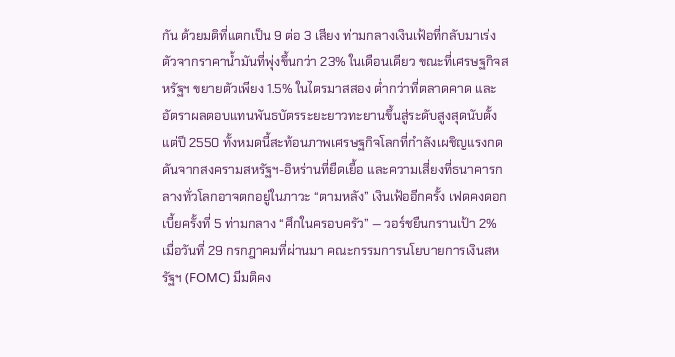กัน ด้วยมติที่แตกเป็น 9 ต่อ 3 เสียง ท่ามกลางเงินเฟ้อที่กลับมาเร่งตัวจากราคาน้ำมันที่พุ่งขึ้นกว่า 23% ในเดือนเดียว ขณะที่เศรษฐกิจสหรัฐฯ ขยายตัวเพียง 1.5% ในไตรมาสสอง ต่ำกว่าที่ตลาดคาด และอัตราผลตอบแทนพันธบัตรระยะยาวทะยานขึ้นสู่ระดับสูงสุดนับตั้งแต่ปี 2550 ทั้งหมดนี้สะท้อนภาพเศรษฐกิจโลกที่กำลังเผชิญแรงกดดันจากสงครามสหรัฐฯ-อิหร่านที่ยืดเยื้อ และความเสี่ยงที่ธนาคารกลางทั่วโลกอาจตกอยู่ในภาวะ “ตามหลัง” เงินเฟ้ออีกครั้ง เฟดคงดอกเบี้ยครั้งที่ 5 ท่ามกลาง “ศึกในครอบครัว” — วอร์ชยืนกรานเป้า 2% เมื่อวันที่ 29 กรกฎาคมที่ผ่านมา คณะกรรมการนโยบายการเงินสหรัฐฯ (FOMC) มีมติคง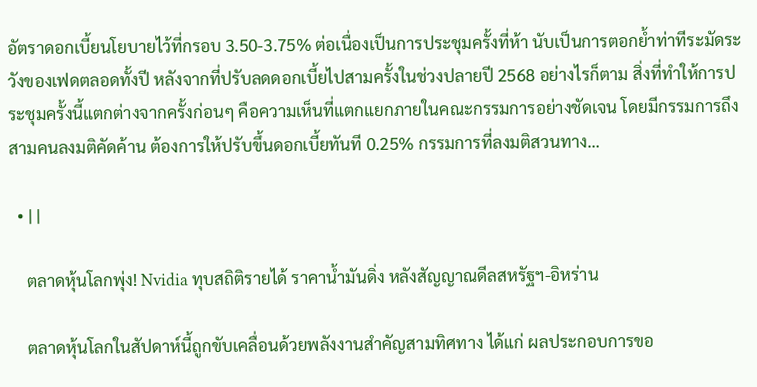อัตราดอกเบี้ยนโยบายไว้ที่กรอบ 3.50-3.75% ต่อเนื่องเป็นการประชุมครั้งที่ห้า นับเป็นการตอกย้ำท่าทีระมัดระวังของเฟดตลอดทั้งปี หลังจากที่ปรับลดดอกเบี้ยไปสามครั้งในช่วงปลายปี 2568 อย่างไรก็ตาม สิ่งที่ทำให้การประชุมครั้งนี้แตกต่างจากครั้งก่อนๆ คือความเห็นที่แตกแยกภายในคณะกรรมการอย่างชัดเจน โดยมีกรรมการถึงสามคนลงมติคัดค้าน ต้องการให้ปรับขึ้นดอกเบี้ยทันที 0.25% กรรมการที่ลงมติสวนทาง…

  • | |

    ตลาดหุ้นโลกพุ่ง! Nvidia ทุบสถิติรายได้ ราคาน้ำมันดิ่ง หลังสัญญาณดีลสหรัฐฯ-อิหร่าน

    ตลาดหุ้นโลกในสัปดาห์นี้ถูกขับเคลื่อนด้วยพลังงานสำคัญสามทิศทาง ได้แก่ ผลประกอบการขอ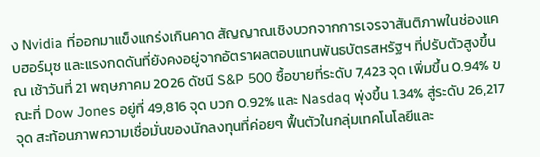ง Nvidia ที่ออกมาแข็งแกร่งเกินคาด สัญญาณเชิงบวกจากการเจรจาสันติภาพในช่องแคบฮอร์มุซ และแรงกดดันที่ยังคงอยู่จากอัตราผลตอบแทนพันธบัตรสหรัฐฯ ที่ปรับตัวสูงขึ้น ณ เช้าวันที่ 21 พฤษภาคม 2026 ดัชนี S&P 500 ซื้อขายที่ระดับ 7,423 จุด เพิ่มขึ้น 0.94% ขณะที่ Dow Jones อยู่ที่ 49,816 จุด บวก 0.92% และ Nasdaq พุ่งขึ้น 1.34% สู่ระดับ 26,217 จุด สะท้อนภาพความเชื่อมั่นของนักลงทุนที่ค่อยๆ ฟื้นตัวในกลุ่มเทคโนโลยีและ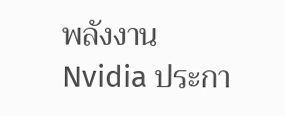พลังงาน Nvidia ประกา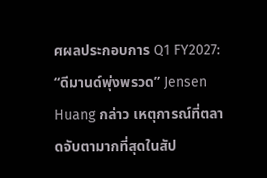ศผลประกอบการ Q1 FY2027: “ดีมานด์พุ่งพรวด” Jensen Huang กล่าว เหตุการณ์ที่ตลาดจับตามากที่สุดในสัป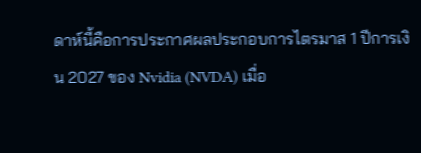ดาห์นี้คือการประกาศผลประกอบการไตรมาส 1 ปีการเงิน 2027 ของ Nvidia (NVDA) เมื่อ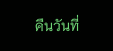คืนวันที่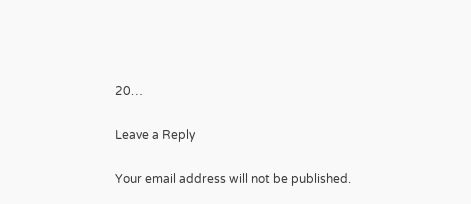20…

Leave a Reply

Your email address will not be published.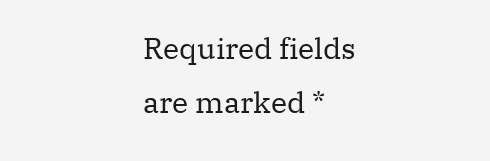Required fields are marked *